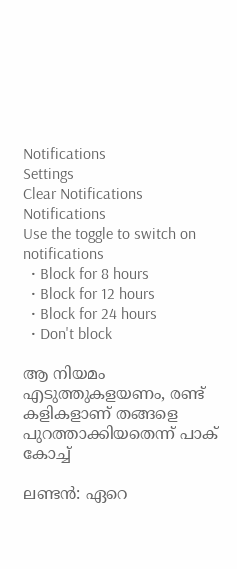Notifications
Settings
Clear Notifications
Notifications
Use the toggle to switch on notifications
  • Block for 8 hours
  • Block for 12 hours
  • Block for 24 hours
  • Don't block

ആ നിയമം എടുത്തുകളയണം, രണ്ട് കളികളാണ് തങ്ങളെ പുറത്താക്കിയതെന്ന് പാക് കോച്ച്

ലണ്ടന്‍: ഏറെ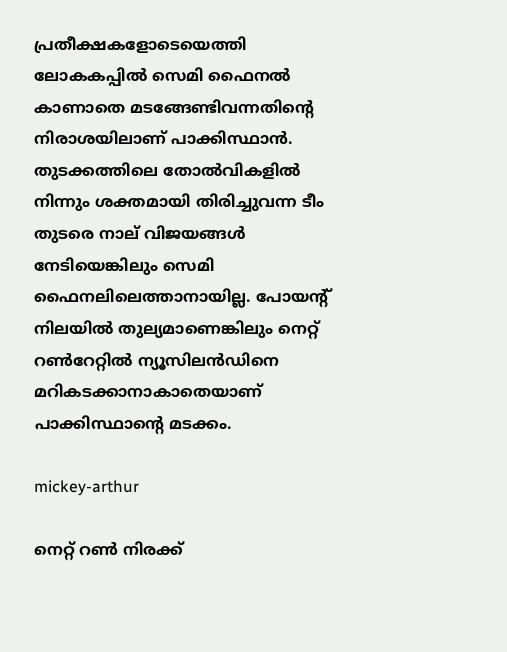പ്രതീക്ഷകളോടെയെത്തി ലോകകപ്പില്‍ സെമി ഫൈനല്‍ കാണാതെ മടങ്ങേണ്ടിവന്നതിന്റെ നിരാശയിലാണ് പാക്കിസ്ഥാന്‍. തുടക്കത്തിലെ തോല്‍വികളില്‍ നിന്നും ശക്തമായി തിരിച്ചുവന്ന ടീം തുടരെ നാല് വിജയങ്ങള്‍ നേടിയെങ്കിലും സെമി ഫൈനലിലെത്താനായില്ല. പോയന്റ് നിലയില്‍ തുല്യമാണെങ്കിലും നെറ്റ് റണ്‍റേറ്റില്‍ ന്യൂസിലന്‍ഡിനെ മറികടക്കാനാകാതെയാണ് പാക്കിസ്ഥാന്റെ മടക്കം.

mickey-arthur

നെറ്റ് റണ്‍ നിരക്ക്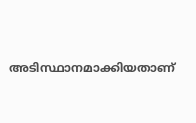അടിസ്ഥാനമാക്കിയതാണ്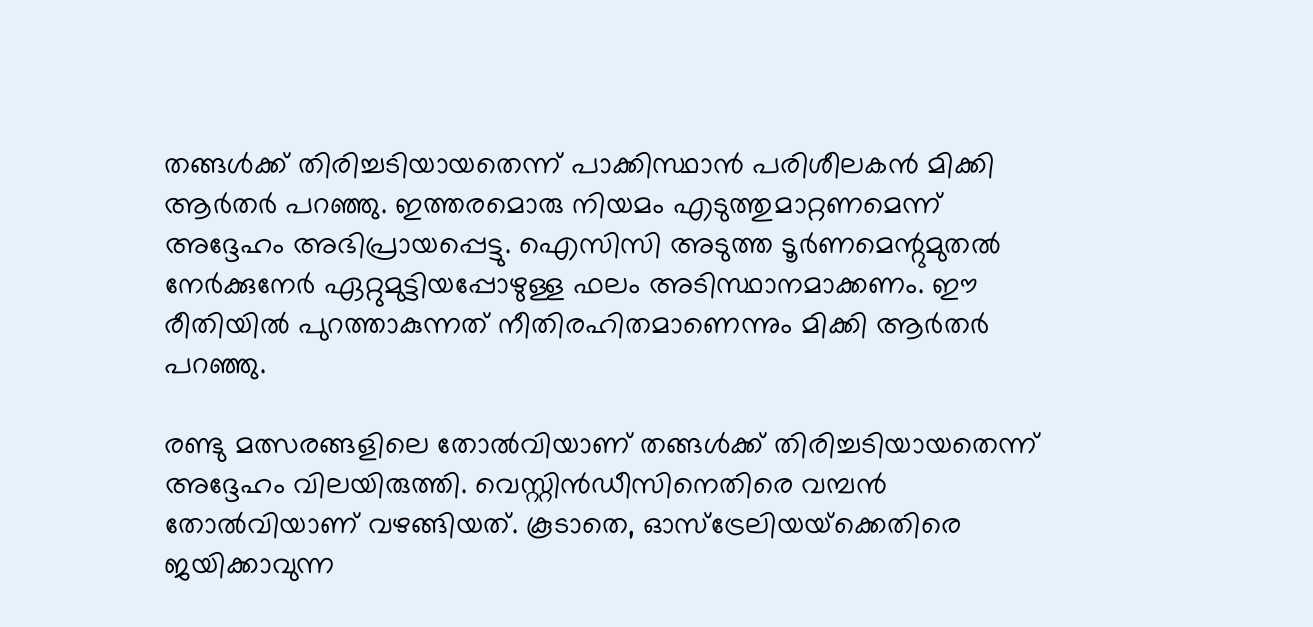തങ്ങള്‍ക്ക് തിരിച്ചടിയായതെന്ന് പാക്കിസ്ഥാന്‍ പരിശീലകന്‍ മിക്കി ആര്‍തര്‍ പറഞ്ഞു. ഇത്തരമൊരു നിയമം എടുത്തുമാറ്റണമെന്ന് അദ്ദേഹം അഭിപ്രായപ്പെട്ടു. ഐസിസി അടുത്ത ടൂര്‍ണമെന്റുമുതല്‍ നേര്‍ക്കുനേര്‍ ഏറ്റുമുട്ടിയപ്പോഴുള്ള ഫലം അടിസ്ഥാനമാക്കണം. ഈ രീതിയില്‍ പുറത്താകുന്നത് നീതിരഹിതമാണെന്നും മിക്കി ആര്‍തര്‍ പറഞ്ഞു.

രണ്ടു മത്സരങ്ങളിലെ തോല്‍വിയാണ് തങ്ങള്‍ക്ക് തിരിച്ചടിയായതെന്ന് അദ്ദേഹം വിലയിരുത്തി. വെസ്റ്റിന്‍ഡീസിനെതിരെ വമ്പന്‍ തോല്‍വിയാണ് വഴങ്ങിയത്. കൂടാതെ, ഓസ്‌ട്രേലിയയ്‌ക്കെതിരെ ജയിക്കാവുന്ന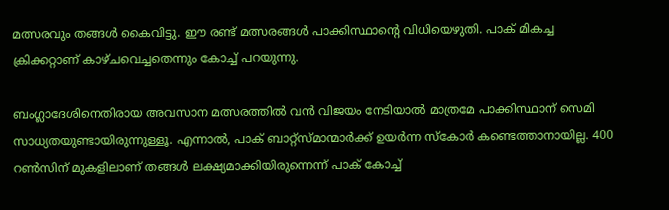മത്സരവും തങ്ങള്‍ കൈവിട്ടു. ഈ രണ്ട് മത്സരങ്ങള്‍ പാക്കിസ്ഥാന്റെ വിധിയെഴുതി. പാക് മികച്ച ക്രിക്കറ്റാണ് കാഴ്ചവെച്ചതെന്നും കോച്ച് പറയുന്നു.

ബംഗ്ലാദേശിനെതിരായ അവസാന മത്സരത്തില്‍ വന്‍ വിജയം നേടിയാല്‍ മാത്രമേ പാക്കിസ്ഥാന് സെമി സാധ്യതയുണ്ടായിരുന്നുള്ളൂ. എന്നാല്‍, പാക് ബാറ്റ്‌സ്മാന്മാര്‍ക്ക് ഉയര്‍ന്ന സ്‌കോര്‍ കണ്ടെത്താനായില്ല. 400 റണ്‍സിന് മുകളിലാണ് തങ്ങള്‍ ലക്ഷ്യമാക്കിയിരുന്നെന്ന് പാക് കോച്ച്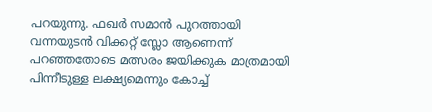പറയുന്നു. ഫഖര്‍ സമാന്‍ പുറത്തായി വന്നയുടന്‍ വിക്കറ്റ് സ്ലോ ആണെന്ന് പറഞ്ഞതോടെ മത്സരം ജയിക്കുക മാത്രമായി പിന്നീടുള്ള ലക്ഷ്യമെന്നും കോച്ച്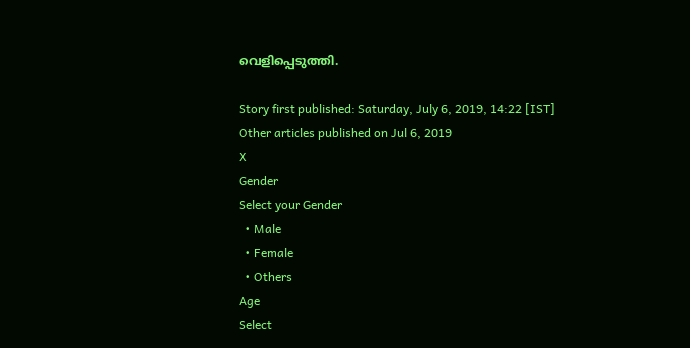വെളിപ്പെടുത്തി.

Story first published: Saturday, July 6, 2019, 14:22 [IST]
Other articles published on Jul 6, 2019
X
Gender
Select your Gender
  • Male
  • Female
  • Others
Age
Select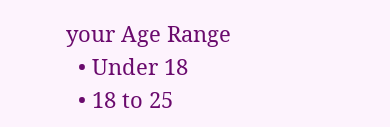your Age Range
  • Under 18
  • 18 to 25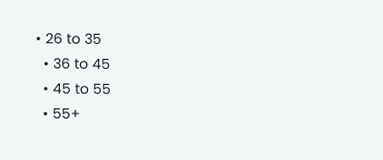• 26 to 35
  • 36 to 45
  • 45 to 55
  • 55+